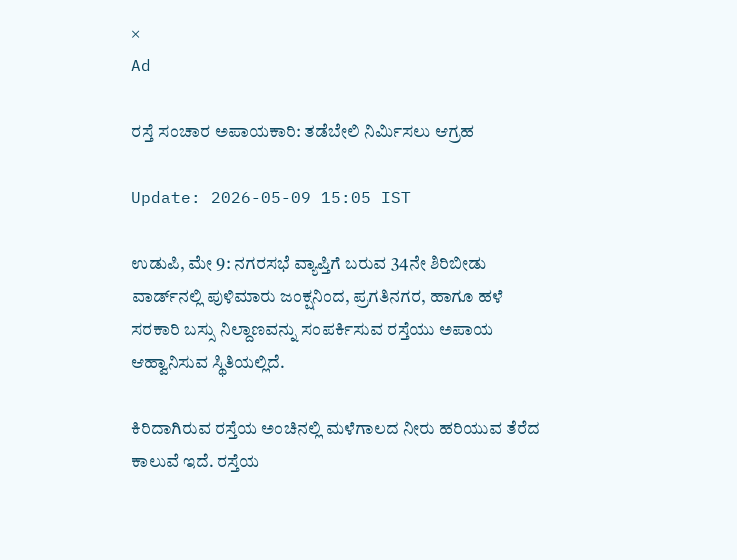×
Ad

ರಸ್ತೆ ಸಂಚಾರ ಅಪಾಯಕಾರಿ: ತಡೆಬೇಲಿ ನಿರ್ಮಿಸಲು ಆಗ್ರಹ

Update: 2026-05-09 15:05 IST

ಉಡುಪಿ, ಮೇ 9: ನಗರಸಭೆ ವ್ಯಾಪ್ತಿಗೆ ಬರುವ 34ನೇ ಶಿರಿಬೀಡು ವಾರ್ಡ್‌ನಲ್ಲಿ ಪುಳಿಮಾರು ಜಂಕ್ಷನಿಂದ, ಪ್ರಗತಿನಗರ, ಹಾಗೂ ಹಳೆ ಸರಕಾರಿ ಬಸ್ಸು ನಿಲ್ದಾಣವನ್ನು ಸಂಪರ್ಕಿಸುವ ರಸ್ತೆಯು ಅಪಾಯ ಆಹ್ವಾನಿಸುವ ಸ್ಥಿತಿಯಲ್ಲಿದೆ.

ಕಿರಿದಾಗಿರುವ ರಸ್ತೆಯ ಅಂಚಿನಲ್ಲಿ ಮಳೆಗಾಲದ ನೀರು ಹರಿಯುವ ತೆರೆದ ಕಾಲುವೆ ಇದೆ. ರಸ್ತೆಯ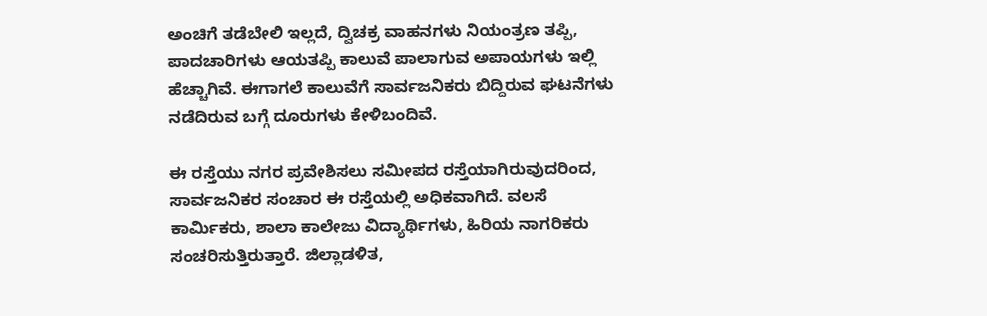ಅಂಚಿಗೆ ತಡೆಬೇಲಿ ಇಲ್ಲದೆ, ದ್ವಿಚಕ್ರ ವಾಹನಗಳು ನಿಯಂತ್ರಣ ತಪ್ಪಿ, ಪಾದಚಾರಿಗಳು ಆಯತಪ್ಪಿ ಕಾಲುವೆ ಪಾಲಾಗುವ ಅಪಾಯಗಳು ಇಲ್ಲಿ ಹೆಚ್ಚಾಗಿವೆ. ಈಗಾಗಲೆ ಕಾಲುವೆಗೆ ಸಾರ್ವಜನಿಕರು ಬಿದ್ದಿರುವ ಘಟನೆಗಳು ನಡೆದಿರುವ ಬಗ್ಗೆ ದೂರುಗಳು ಕೇಳಿಬಂದಿವೆ.

ಈ ರಸ್ತೆಯು ನಗರ ಪ್ರವೇಶಿಸಲು ಸಮೀಪದ ರಸ್ತೆಯಾಗಿರುವುದರಿಂದ, ಸಾರ್ವಜನಿಕರ ಸಂಚಾರ ಈ ರಸ್ತೆಯಲ್ಲಿ ಅಧಿಕವಾಗಿದೆ. ವಲಸೆ ಕಾರ್ಮಿಕರು, ಶಾಲಾ ಕಾಲೇಜು ವಿದ್ಯಾರ್ಥಿಗಳು, ಹಿರಿಯ ನಾಗರಿಕರು ಸಂಚರಿಸುತ್ತಿರುತ್ತಾರೆ. ಜಿಲ್ಲಾಡಳಿತ,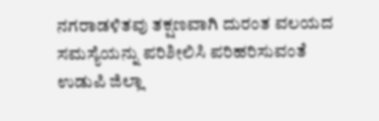ನಗರಾಡಳಿತವು ತಕ್ಷಣವಾಗಿ ದುರಂತ ವಲಯದ ಸಮಸ್ಯೆಯನ್ನು ಪರಿಶೀಲಿಸಿ ಪರಿಹರಿಸುವಂತೆ ಉಡುಪಿ ಜಿಲ್ಲಾ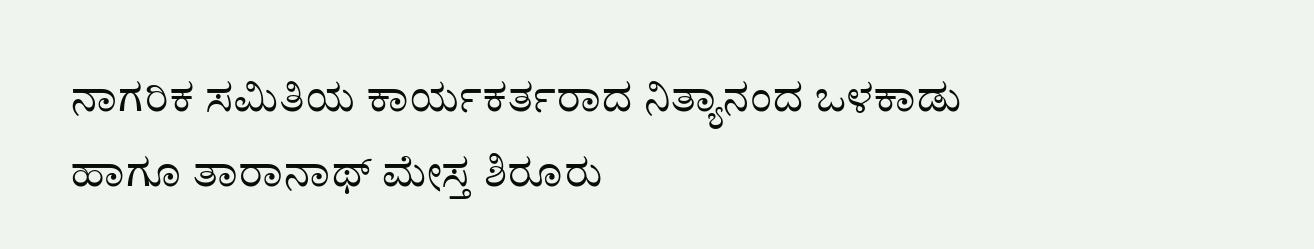ನಾಗರಿಕ ಸಮಿತಿಯ ಕಾರ್ಯಕರ್ತರಾದ ನಿತ್ಯಾನಂದ ಒಳಕಾಡು ಹಾಗೂ ತಾರಾನಾಥ್ ಮೇಸ್ತ ಶಿರೂರು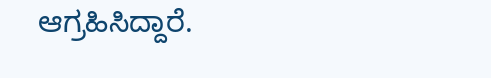ಆಗ್ರಹಿಸಿದ್ದಾರೆ.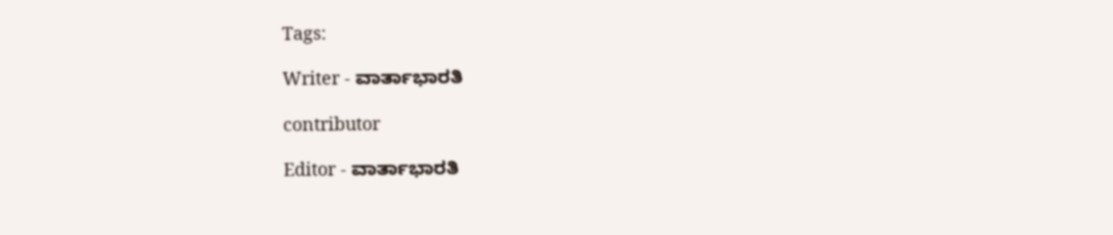Tags:

Writer - ವಾರ್ತಾಭಾರತಿ

contributor

Editor - ವಾರ್ತಾಭಾರತಿ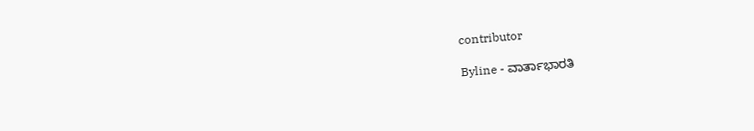contributor

Byline - ವಾರ್ತಾಭಾರತಿ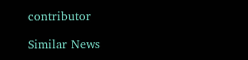contributor

Similar News